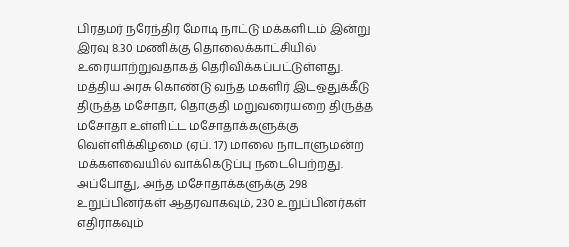பிரதமர் நரேந்திர மோடி நாட்டு மக்களிடம் இன்று இரவு 8.30 மணிக்கு தொலைக்காட்சியில் உரையாற்றுவதாகத் தெரிவிக்கப்பட்டுள்ளது.
மத்திய அரசு கொண்டு வந்த மகளிர் இடஒதுக்கீடு திருத்த மசோதா, தொகுதி மறுவரையறை திருத்த மசோதா உள்ளிட்ட மசோதாக்களுக்கு வெள்ளிக்கிழமை (ஏப். 17) மாலை நாடாளுமன்ற மக்களவையில் வாக்கெடுப்பு நடைபெற்றது.
அப்போது, அந்த மசோதாக்களுக்கு 298 உறுப்பினர்கள் ஆதரவாகவும், 230 உறுப்பினர்கள் எதிராகவும்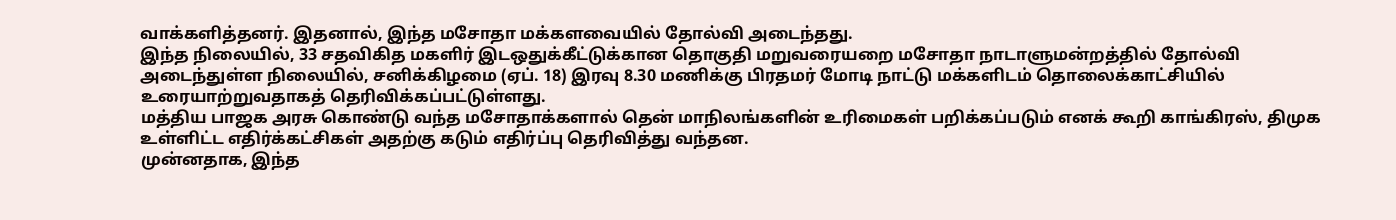வாக்களித்தனர். இதனால், இந்த மசோதா மக்களவையில் தோல்வி அடைந்தது.
இந்த நிலையில், 33 சதவிகித மகளிர் இடஒதுக்கீட்டுக்கான தொகுதி மறுவரையறை மசோதா நாடாளுமன்றத்தில் தோல்வி அடைந்துள்ள நிலையில், சனிக்கிழமை (ஏப். 18) இரவு 8.30 மணிக்கு பிரதமர் மோடி நாட்டு மக்களிடம் தொலைக்காட்சியில் உரையாற்றுவதாகத் தெரிவிக்கப்பட்டுள்ளது.
மத்திய பாஜக அரசு கொண்டு வந்த மசோதாக்களால் தென் மாநிலங்களின் உரிமைகள் பறிக்கப்படும் எனக் கூறி காங்கிரஸ், திமுக உள்ளிட்ட எதிர்க்கட்சிகள் அதற்கு கடும் எதிர்ப்பு தெரிவித்து வந்தன.
முன்னதாக, இந்த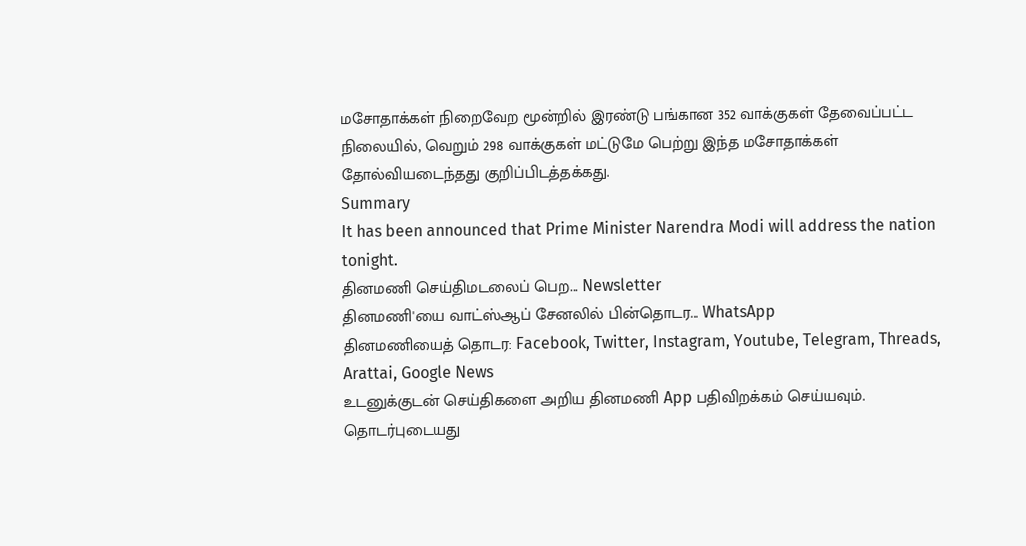மசோதாக்கள் நிறைவேற மூன்றில் இரண்டு பங்கான 352 வாக்குகள் தேவைப்பட்ட நிலையில், வெறும் 298 வாக்குகள் மட்டுமே பெற்று இந்த மசோதாக்கள் தோல்வியடைந்தது குறிப்பிடத்தக்கது.
Summary
It has been announced that Prime Minister Narendra Modi will address the nation tonight.
தினமணி செய்திமடலைப் பெற... Newsletter
தினமணி'யை வாட்ஸ்ஆப் சேனலில் பின்தொடர... WhatsApp
தினமணியைத் தொடர: Facebook, Twitter, Instagram, Youtube, Telegram, Threads, Arattai, Google News
உடனுக்குடன் செய்திகளை அறிய தினமணி App பதிவிறக்கம் செய்யவும்.
தொடர்புடையது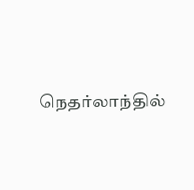நெதர்லாந்தில்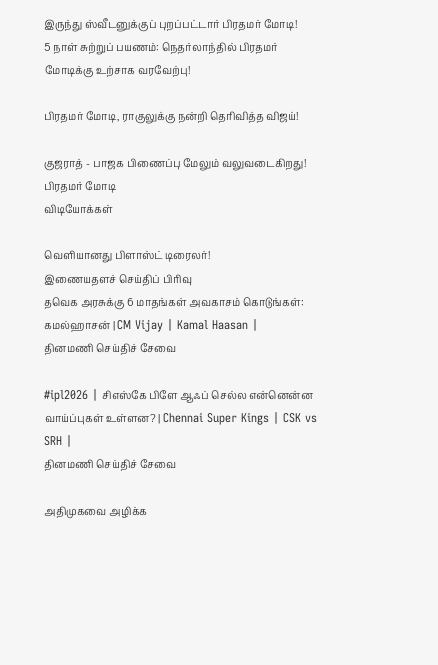இருந்து ஸ்வீடனுக்குப் புறப்பட்டார் பிரதமர் மோடி!
5 நாள் சுற்றுப் பயணம்: நெதர்லாந்தில் பிரதமர் மோடிக்கு உற்சாக வரவேற்பு!

பிரதமர் மோடி, ராகுலுக்கு நன்றி தெரிவித்த விஜய்!

குஜராத் - பாஜக பிணைப்பு மேலும் வலுவடைகிறது! பிரதமர் மோடி
விடியோக்கள்

வெளியானது பிளாஸ்ட் டிரைலர்!
இணையதளச் செய்திப் பிரிவு
தவெக அரசுக்கு 6 மாதங்கள் அவகாசம் கொடுங்கள்: கமல்ஹாசன் | CM Vijay | Kamal Haasan |
தினமணி செய்திச் சேவை

#ipl2026 | சிஎஸ்கே பிளே ஆஃப் செல்ல என்னென்ன வாய்ப்புகள் உள்ளன? | Chennai Super Kings | CSK vs SRH |
தினமணி செய்திச் சேவை

அதிமுகவை அழிக்க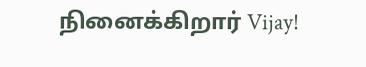நினைக்கிறார் Vijay!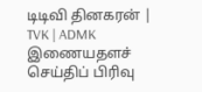டிடிவி தினகரன் | TVK | ADMK
இணையதளச் செய்திப் பிரிவு